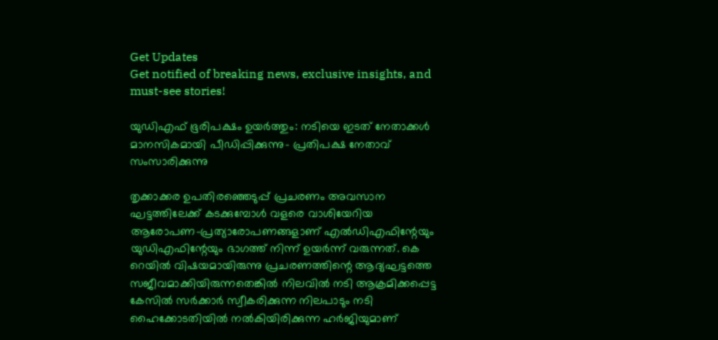Get Updates
Get notified of breaking news, exclusive insights, and must-see stories!

യുഡിഎഫ് ഭൂരിപക്ഷം ഉയർത്തും: നടിയെ ഇടത് നേതാക്കൾ മാനസികമായി പീഡിപ്പിക്കുന്നു- പ്രതിപക്ഷ നേതാവ് സംസാരിക്കുന്നു

തൃക്കാക്കര ഉപതിരഞ്ഞെടുപ്പ് പ്രചരണം അവസാന ഘട്ടത്തിലേക്ക് കടക്കുമ്പോള്‍ വളരെ വാശിയേറിയ ആരോപണ-പ്രത്യാരോപണങ്ങളാണ് എല്‍ഡിഎഫിന്റേയും യുഡിഎഫിന്റേയും ഭാഗത്ത് നിന്ന് ഉയർന്ന് വരുന്നത്. കെ റെയില്‍ വിഷയമായിരുന്നു പ്രചരണത്തിന്റെ ആദ്യഘട്ടത്തെ സജീവമാക്കിയിരുന്നതെങ്കില്‍ നിലവില്‍ നടി ആക്രമിക്കപ്പെട്ട കേസില്‍ സർക്കാർ സ്വീകരിക്കുന്ന നിലപാടും നടി ഹൈക്കോടതിയില്‍ നല്‍കിയിരിക്കുന്ന ഹർജിയുമാണ്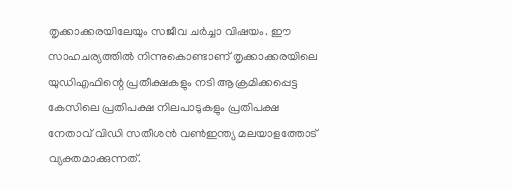തൃക്കാക്കരയിലേയും സജീവ ചർച്ചാ വിഷയം. ഈ സാഹചര്യത്തില്‍ നിന്നുകൊണ്ടാണ് തൃക്കാക്കരയിലെ യുഡിഎഫിന്റെ പ്രതീക്ഷകളും നടി ആക്രമിക്കപ്പെട്ട കേസിലെ പ്രതിപക്ഷ നിലപാടുകളും പ്രതിപക്ഷ നേതാവ് വിഡി സതീശന്‍ വണ്‍ഇന്ത്യ മലയാളത്തോട് വ്യക്തമാക്കുന്നത്.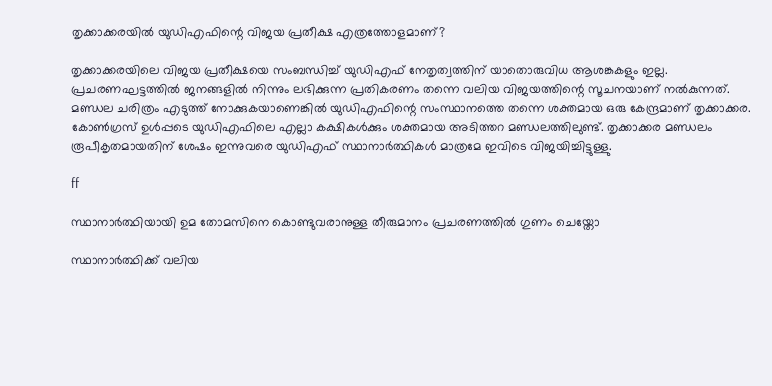തൃക്കാക്കരയില്‍ യുഡിഎഫിന്റെ വിജയ പ്രതീക്ഷ എത്രത്തോളമാണ്?

തൃക്കാക്കരയിലെ വിജയ പ്രതീക്ഷയെ സംബന്ധിച്ച് യുഡിഎഫ് നേതൃത്വത്തിന് യാതൊരുവിധ ആശങ്കകളും ഇല്ല. പ്രചരണഘട്ടത്തില്‍ ജനങ്ങളില്‍ നിന്നും ലഭിക്കുന്ന പ്രതികരണം തന്നെ വലിയ വിജയത്തിന്റെ സൂചനയാണ് നല്‍കുന്നത്. മണ്ഡല ചരിത്രം എടുത്ത് നോക്കുകയാണെങ്കില്‍ യുഡിഎഫിന്റെ സംസ്ഥാനത്തെ തന്നെ ശക്തമായ ഒരു കേന്ദ്രമാണ് തൃക്കാക്കര. കോണ്‍ഗ്രസ് ഉള്‍പ്പടെ യുഡിഎഫിലെ എല്ലാ കക്ഷികള്‍ക്കും ശക്തമായ അടിത്തറ മണ്ഡലത്തിലുണ്ട്. തൃക്കാക്കര മണ്ഡലം രൂപീകൃതമായതിന് ശേഷം ഇന്നുവരെ യുഡിഎഫ് സ്ഥാനാർത്ഥികള്‍ മാത്രമേ ഇവിടെ വിജയിച്ചിട്ടുള്ളു.

ff

സ്ഥാനാർത്ഥിയായി ഉമ തോമസിനെ കൊണ്ടുവരാനുള്ള തീരുമാനം പ്രചരണത്തില്‍ ഗുണം ചെയ്തോ

സ്ഥാനാർത്ഥിക്ക് വലിയ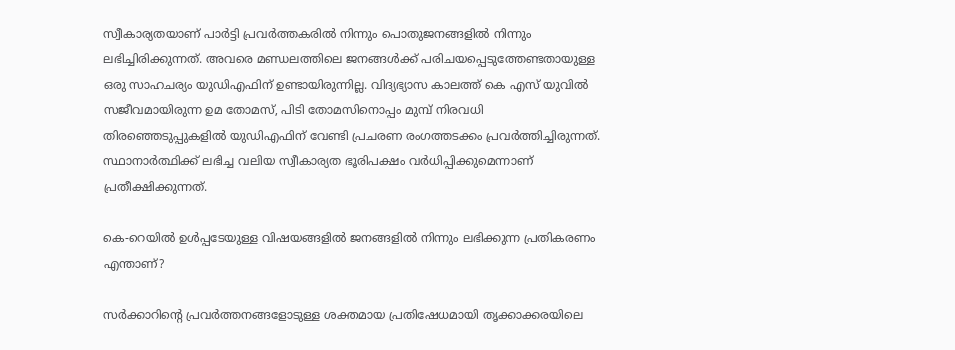സ്വീകാര്യതയാണ് പാർട്ടി പ്രവർത്തകരില്‍ നിന്നും പൊതുജനങ്ങളില്‍ നിന്നും ലഭിച്ചിരിക്കുന്നത്. അവരെ മണ്ഡലത്തിലെ ജനങ്ങള്‍ക്ക് പരിചയപ്പെടുത്തേണ്ടതായുള്ള ഒരു സാഹചര്യം യുഡിഎഫിന് ഉണ്ടായിരുന്നില്ല. വിദ്യഭ്യാസ കാലത്ത് കെ എസ് യുവില്‍ സജീവമായിരുന്ന ഉമ തോമസ്, പിടി തോമസിനൊപ്പം മുമ്പ് നിരവധി തിരഞ്ഞെടുപ്പുകളില്‍ യുഡിഎഫിന് വേണ്ടി പ്രചരണ രംഗത്തടക്കം പ്രവർത്തിച്ചിരുന്നത്. സ്ഥാനാർത്ഥിക്ക് ലഭിച്ച വലിയ സ്വീകാര്യത ഭൂരിപക്ഷം വർധിപ്പിക്കുമെന്നാണ് പ്രതീക്ഷിക്കുന്നത്.

കെ-റെയില്‍ ഉള്‍പ്പടേയുള്ള വിഷയങ്ങളില്‍ ജനങ്ങളില്‍ നിന്നും ലഭിക്കുന്ന പ്രതികരണം എന്താണ്?

സർക്കാറിന്റെ പ്രവർത്തനങ്ങളോടുള്ള ശക്തമായ പ്രതിഷേധമായി തൃക്കാക്കരയിലെ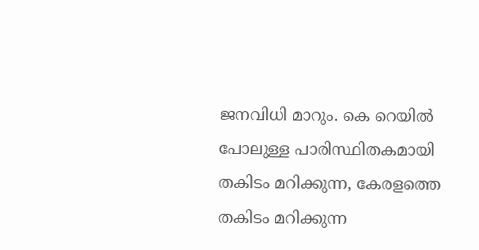ജനവിധി മാറും. കെ റെയില്‍ പോലുള്ള പാരിസ്ഥിതകമായി തകിടം മറിക്കുന്ന, കേരളത്തെ തകിടം മറിക്കുന്ന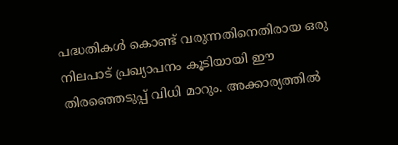പദ്ധതികള്‍ കൊണ്ട് വരുന്നതിനെതിരായ ഒരു നിലപാട് പ്രഖ്യാപനം കൂടിയായി ഈ തിരഞ്ഞെടുപ്പ് വിധി മാറും. അക്കാര്യത്തില്‍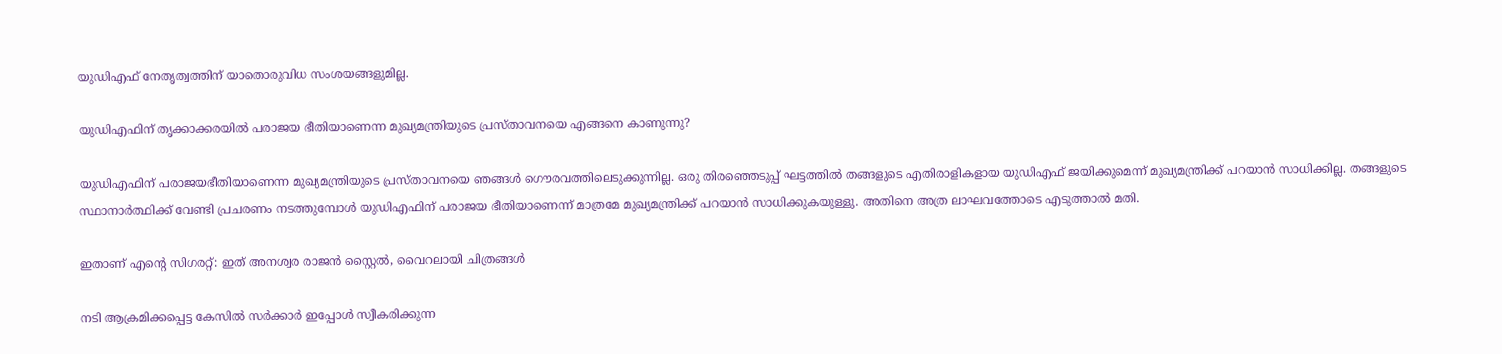യുഡിഎഫ് നേതൃത്വത്തിന് യാതൊരുവിധ സംശയങ്ങളുമില്ല.

യുഡിഎഫിന് തൃക്കാക്കരയില്‍ പരാജയ ഭീതിയാണെന്ന മുഖ്യമന്ത്രിയുടെ പ്രസ്താവനയെ എങ്ങനെ കാണുന്നു?

യുഡിഎഫിന് പരാജയഭീതിയാണെന്ന മുഖ്യമന്ത്രിയുടെ പ്രസ്താവനയെ ഞങ്ങള്‍ ഗൌരവത്തിലെടുക്കുന്നില്ല. ഒരു തിരഞ്ഞെടുപ്പ് ഘട്ടത്തില്‍ തങ്ങളുടെ എതിരാളികളായ യുഡിഎഫ് ജയിക്കുമെന്ന് മുഖ്യമന്ത്രിക്ക് പറയാന്‍ സാധിക്കില്ല. തങ്ങളുടെ സ്ഥാനാർത്ഥിക്ക് വേണ്ടി പ്രചരണം നടത്തുമ്പോള്‍ യുഡിഎഫിന് പരാജയ ഭീതിയാണെന്ന് മാത്രമേ മുഖ്യമന്ത്രിക്ക് പറയാന്‍ സാധിക്കുകയുള്ളു. അതിനെ അത്ര ലാഘവത്തോടെ എടുത്താല്‍ മതി.

ഇതാണ് എന്റെ സിഗരറ്റ്: ഇത് അനശ്വര രാജന്‍ സ്റ്റൈല്‍, വൈറലായി ചിത്രങ്ങള്‍

നടി ആക്രമിക്കപ്പെട്ട കേസില്‍ സർക്കാർ ഇപ്പോള്‍ സ്വീകരിക്കുന്ന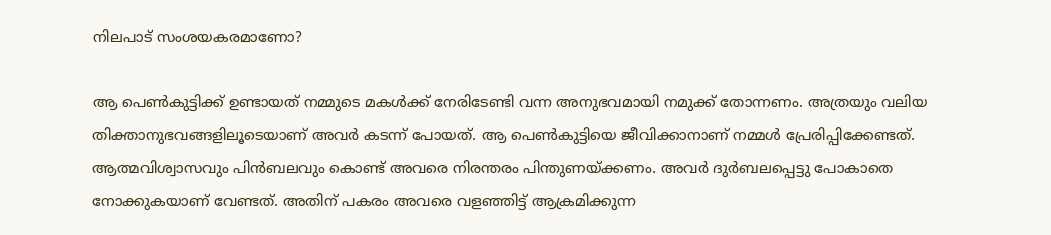നിലപാട് സംശയകരമാണോ?

ആ പെണ്‍കുട്ടിക്ക് ഉണ്ടായത് നമ്മുടെ മകള്‍ക്ക് നേരിടേണ്ടി വന്ന അനുഭവമായി നമുക്ക് തോന്നണം. അത്രയും വലിയ തിക്താനുഭവങ്ങളിലൂടെയാണ് അവർ കടന്ന് പോയത്. ആ പെണ്‍കുട്ടിയെ ജീവിക്കാനാണ് നമ്മള്‍ പ്രേരിപ്പിക്കേണ്ടത്. ആത്മവിശ്വാസവും പിന്‍ബലവും കൊണ്ട് അവരെ നിരന്തരം പിന്തുണയ്ക്കണം. അവർ ദുർബലപ്പെട്ടു പോകാതെ നോക്കുകയാണ് വേണ്ടത്. അതിന് പകരം അവരെ വളഞ്ഞിട്ട് ആക്രമിക്കുന്ന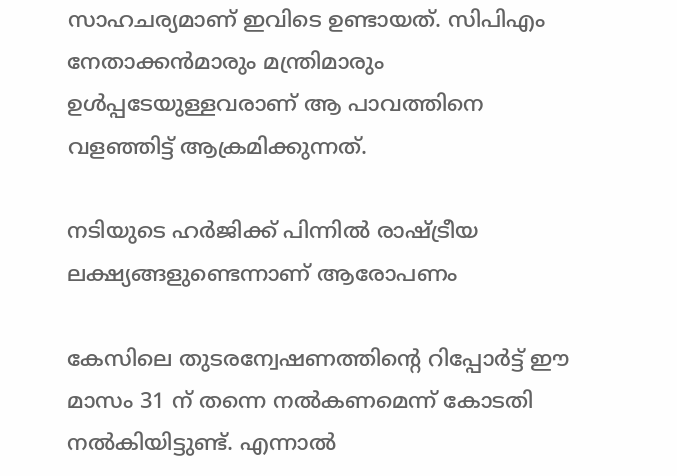സാഹചര്യമാണ് ഇവിടെ ഉണ്ടായത്. സിപിഎം നേതാക്കന്‍മാരും മന്ത്രിമാരും ഉള്‍പ്പടേയുള്ളവരാണ് ആ പാവത്തിനെ വളഞ്ഞിട്ട് ആക്രമിക്കുന്നത്.

നടിയുടെ ഹർജിക്ക് പിന്നില്‍ രാഷ്ട്രീയ ലക്ഷ്യങ്ങളുണ്ടെന്നാണ് ആരോപണം

കേസിലെ തുടരന്വേഷണത്തിന്റെ റിപ്പോർട്ട് ഈ മാസം 31 ന് തന്നെ നല്‍കണമെന്ന് കോടതി നല്‍കിയിട്ടുണ്ട്. എന്നാല്‍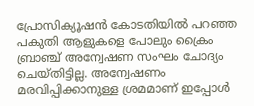പ്രോസിക്യൂഷന്‍ കോടതിയില്‍ പറഞ്ഞ പകുതി ആളുകളെ പോലും ക്രൈം ബ്രാഞ്ച് അന്വേഷണ സംഘം ചോദ്യം ചെയ്തിട്ടില്ല. അന്വേഷണം മരവിപ്പിക്കാനുള്ള ശ്രമമാണ് ഇപ്പോള്‍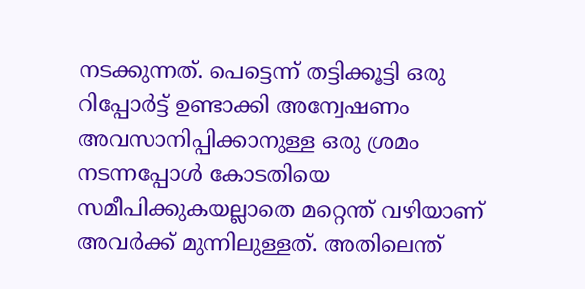നടക്കുന്നത്. പെട്ടെന്ന് തട്ടിക്കൂട്ടി ഒരു റിപ്പോർട്ട് ഉണ്ടാക്കി അന്വേഷണം അവസാനിപ്പിക്കാനുള്ള ഒരു ശ്രമം നടന്നപ്പോള്‍ കോടതിയെ സമീപിക്കുകയല്ലാതെ മറ്റെന്ത് വഴിയാണ് അവർക്ക് മുന്നിലുള്ളത്. അതിലെന്ത്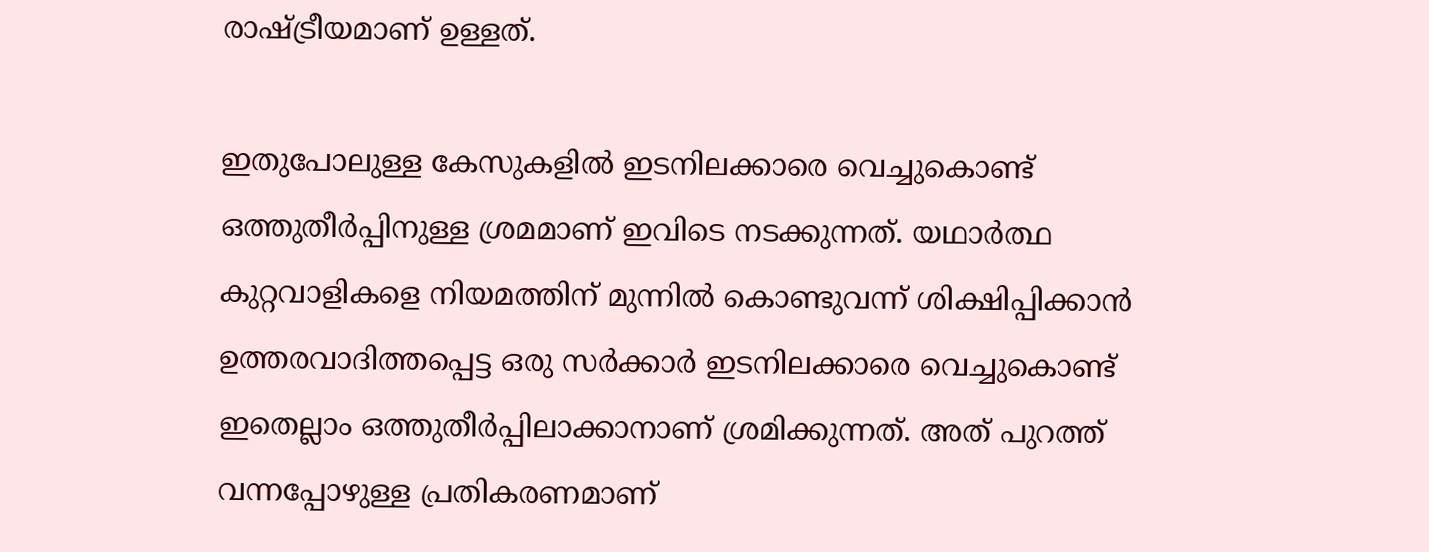രാഷ്ട്രീയമാണ് ഉള്ളത്.

ഇതുപോലുള്ള കേസുകളില്‍ ഇടനിലക്കാരെ വെച്ചുകൊണ്ട് ഒത്തുതീർപ്പിനുള്ള ശ്രമമാണ് ഇവിടെ നടക്കുന്നത്. യഥാർത്ഥ കുറ്റവാളികളെ നിയമത്തിന് മുന്നില്‍ കൊണ്ടുവന്ന് ശിക്ഷിപ്പിക്കാന്‍ ഉത്തരവാദിത്തപ്പെട്ട ഒരു സർക്കാർ ഇടനിലക്കാരെ വെച്ചുകൊണ്ട് ഇതെല്ലാം ഒത്തുതീർപ്പിലാക്കാനാണ് ശ്രമിക്കുന്നത്. അത് പുറത്ത് വന്നപ്പോഴുള്ള പ്രതികരണമാണ്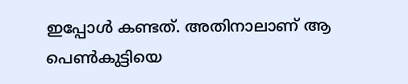ഇപ്പോള്‍ കണ്ടത്. അതിനാലാണ് ആ പെണ്‍കുട്ടിയെ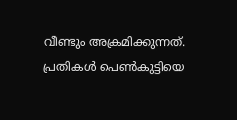വീണ്ടും അക്രമിക്കുന്നത്. പ്രതികള്‍ പെണ്‍കുട്ടിയെ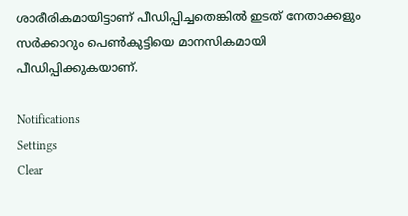ശാരീരികമായിട്ടാണ് പീഡിപ്പിച്ചതെങ്കില്‍ ഇടത് നേതാക്കളും സർക്കാറും പെണ്‍കുട്ടിയെ മാനസികമായി പീഡിപ്പിക്കുകയാണ്.

Notifications
Settings
Clear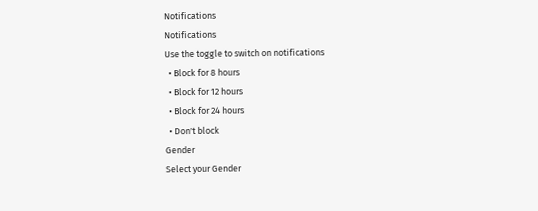Notifications
Notifications
Use the toggle to switch on notifications
  • Block for 8 hours
  • Block for 12 hours
  • Block for 24 hours
  • Don't block
Gender
Select your Gender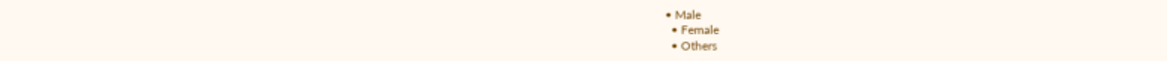• Male
  • Female
  • Others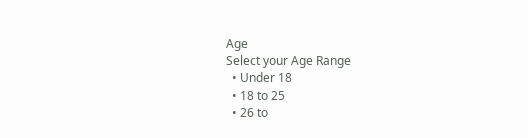Age
Select your Age Range
  • Under 18
  • 18 to 25
  • 26 to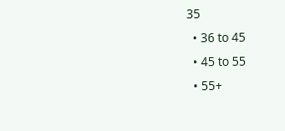35
  • 36 to 45
  • 45 to 55
  • 55+